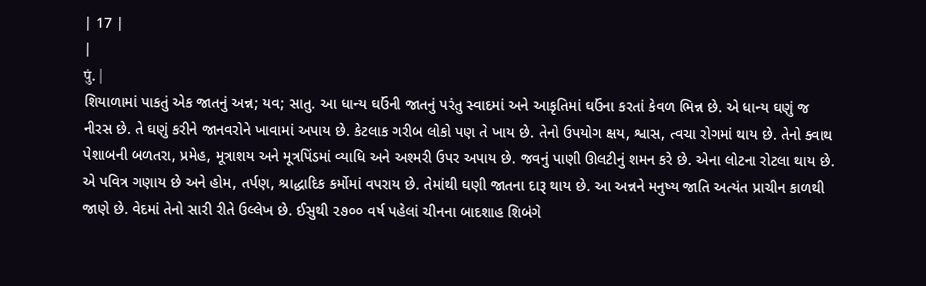| 17 |
|
पुं. |
શિયાળામાં પાકતું એક જાતનું અન્ન; યવ; સાતુ. આ ધાન્ય ઘઉંની જાતનું પરંતુ સ્વાદમાં અને આકૃતિમાં ઘઉંના કરતાં કેવળ ભિન્ન છે. એ ધાન્ય ઘણું જ નીરસ છે. તે ઘણું કરીને જાનવરોને ખાવામાં અપાય છે. કેટલાક ગરીબ લોકો પણ તે ખાય છે. તેનો ઉપયોગ ક્ષય, શ્વાસ, ત્વચા રોગમાં થાય છે. તેનો ક્વાથ પેશાબની બળતરા, પ્રમેહ, મૂત્રાશય અને મૂત્રપિંડમાં વ્યાધિ અને અશ્મરી ઉપર અપાય છે. જવનું પાણી ઊલટીનું શમન કરે છે. એના લોટના રોટલા થાય છે. એ પવિત્ર ગણાય છે અને હોમ, તર્પણ, શ્રાદ્ધાદિક કર્મોમાં વપરાય છે. તેમાંથી ઘણી જાતના દારૂ થાય છે. આ અન્નને મનુષ્ય જાતિ અત્યંત પ્રાચીન કાળથી જાણે છે. વેદમાં તેનો સારી રીતે ઉલ્લેખ છે. ઈસુથી ૨૭૦૦ વર્ષ પહેલાં ચીનના બાદશાહ શિબંગે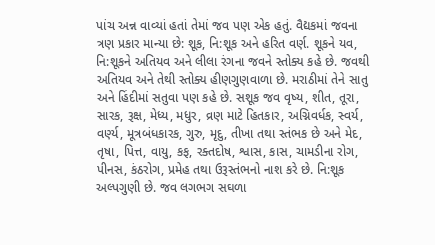પાંચ અન્ન વાવ્યાં હતાં તેમાં જવ પણ એક હતું. વૈદ્યકમાં જવના ત્રણ પ્રકાર માન્યા છે: શૂક, નિ:શૂક અને હરિત વર્ણ. શૂકને યવ, નિ:શૂકને અતિયવ અને લીલા રંગના જવને સ્તોક્ય કહે છે. જવથી અતિયવ અને તેથી સ્તોક્ય હીણગુણવાળા છે. મરાઠીમાં તેને સાતુ અને હિંદીમાં સતુવા પણ કહે છે. સશૂક જવ વૃષ્ય, શીત, તૂરા, સારક, રૂક્ષ, મેધ્ય, મધુર, વ્રણ માટે હિતકાર, અગ્નિવર્ધક, સ્વર્ય, વર્ણ્ય, મૂત્રબંધકારક, ગુરુ, મૃદુ, તીખા તથા સ્તંભક છે અને મેદ, તૃષા, પિત્ત, વાયુ, કફ, રક્તદોષ, શ્વાસ, કાસ, ચામડીના રોગ, પીનસ, કંઠરોગ, પ્રમેહ તથા ઉરૂસ્તંભનો નાશ કરે છે. નિ:શૂક અલ્પગુણી છે. જવ લગભગ સઘળા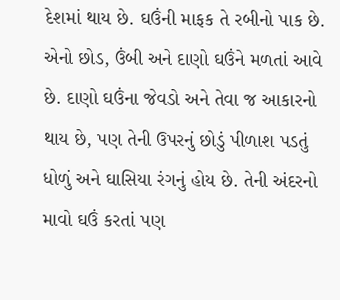દેશમાં થાય છે. ઘઉંની માફક તે રબીનો પાક છે. એનો છોડ, ઉંબી અને દાણો ઘઉંને મળતાં આવે છે. દાણો ઘઉંના જેવડો અને તેવા જ આકારનો થાય છે, પણ તેની ઉપરનું છોડું પીળાશ પડતું ધોળું અને ઘાસિયા રંગનું હોય છે. તેની અંદરનો માવો ઘઉં કરતાં પણ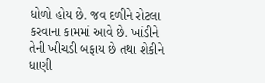ધોળો હોય છે. જવ દળીને રોટલા કરવાના કામમાં આવે છે. ખાંડીને તેની ખીચડી બફાય છે તથા શેકીને ધાણી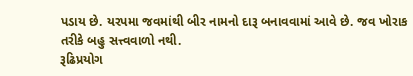પડાય છે. યરપમા જવમાંથી બીર નામનો દારૂ બનાવવામાં આવે છે. જવ ખોરાક તરીકે બહુ સત્ત્વવાળો નથી.
રૂઢિપ્રયોગ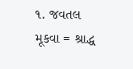૧. જવતલ મૂકવા = શ્રાદ્ધ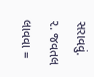સરાવવું.
૨. જવતલ લાવવા =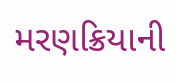મરણક્રિયાની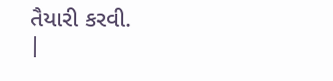તૈયારી કરવી.
|